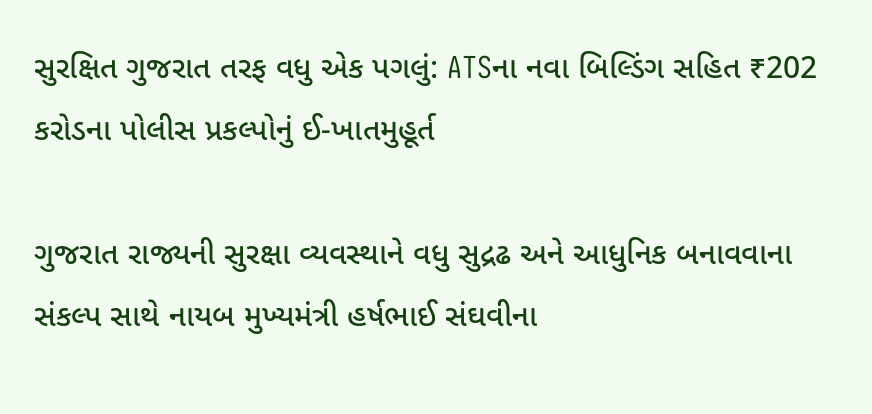સુરક્ષિત ગુજરાત તરફ વધુ એક પગલું: ATSના નવા બિલ્ડિંગ સહિત ₹202 કરોડના પોલીસ પ્રકલ્પોનું ઈ-ખાતમુહૂર્ત

ગુજરાત રાજ્યની સુરક્ષા વ્યવસ્થાને વધુ સુદ્રઢ અને આધુનિક બનાવવાના સંકલ્પ સાથે નાયબ મુખ્યમંત્રી હર્ષભાઈ સંઘવીના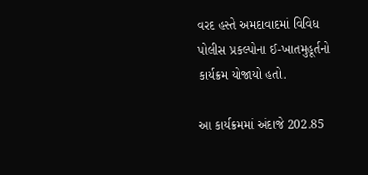વરદ હસ્તે અમદાવાદમાં વિવિધ પોલીસ પ્રકલ્પોના ઈ-ખાતમુહૂર્તનો કાર્યક્રમ યોજાયો હતો.

આ કાર્યક્રમમાં અંદાજે 202.85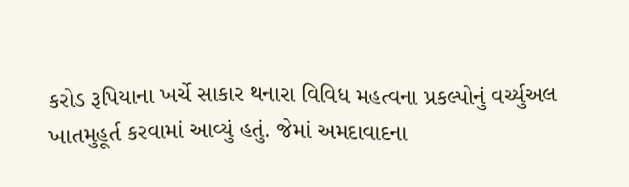કરોડ રૂપિયાના ખર્ચે સાકાર થનારા વિવિધ મહત્વના પ્રકલ્પોનું વર્ચ્યુઅલ ખાતમુહૂર્ત કરવામાં આવ્યું હતું. જેમાં અમદાવાદના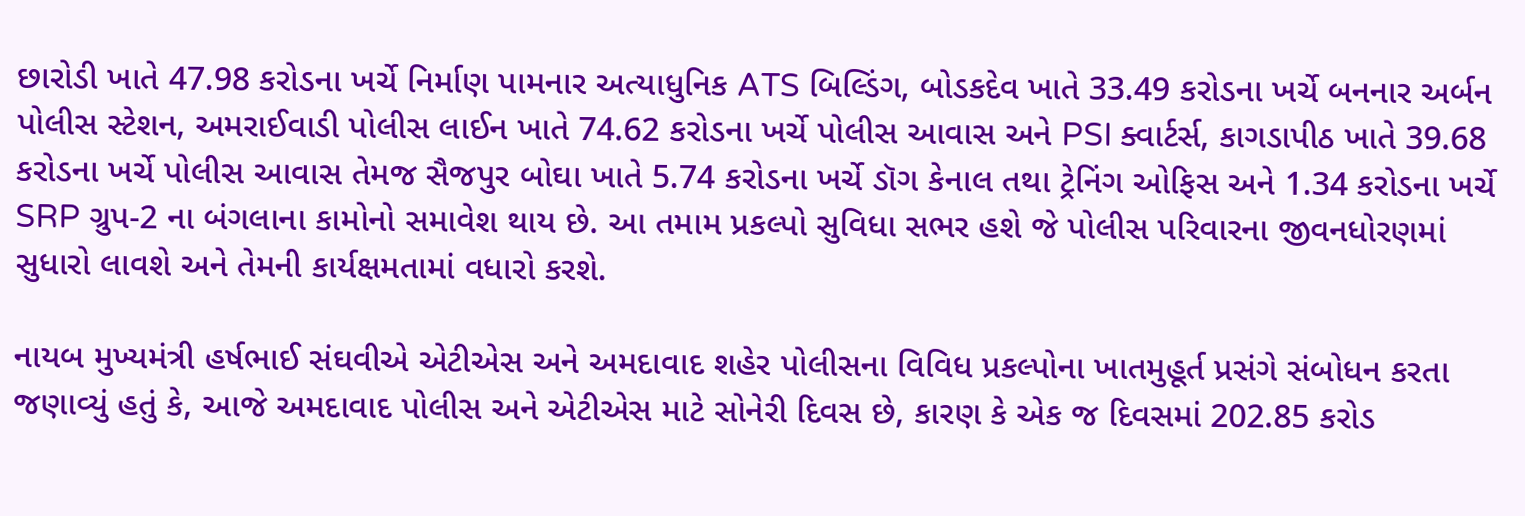છારોડી ખાતે 47.98 કરોડના ખર્ચે નિર્માણ પામનાર અત્યાધુનિક ATS બિલ્ડિંગ, બોડકદેવ ખાતે 33.49 કરોડના ખર્ચે બનનાર અર્બન પોલીસ સ્ટેશન, અમરાઈવાડી પોલીસ લાઈન ખાતે 74.62 કરોડના ખર્ચે પોલીસ આવાસ અને PSI ક્વાર્ટર્સ, કાગડાપીઠ ખાતે 39.68 કરોડના ખર્ચે પોલીસ આવાસ તેમજ સૈજપુર બોઘા ખાતે 5.74 કરોડના ખર્ચે ડૉગ કેનાલ તથા ટ્રેનિંગ ઓફિસ અને 1.34 કરોડના ખર્ચે SRP ગ્રુપ-2 ના બંગલાના કામોનો સમાવેશ થાય છે. આ તમામ પ્રકલ્પો સુવિધા સભર હશે જે પોલીસ પરિવારના જીવનધોરણમાં સુધારો લાવશે અને તેમની કાર્યક્ષમતામાં વધારો કરશે.

નાયબ મુખ્યમંત્રી હર્ષભાઈ સંઘવીએ એટીએસ અને અમદાવાદ શહેર પોલીસના વિવિધ પ્રકલ્પોના ખાતમુહૂર્ત પ્રસંગે સંબોધન કરતા જણાવ્યું હતું કે, આજે અમદાવાદ પોલીસ અને એટીએસ માટે સોનેરી દિવસ છે, કારણ કે એક જ દિવસમાં 202.85 કરોડ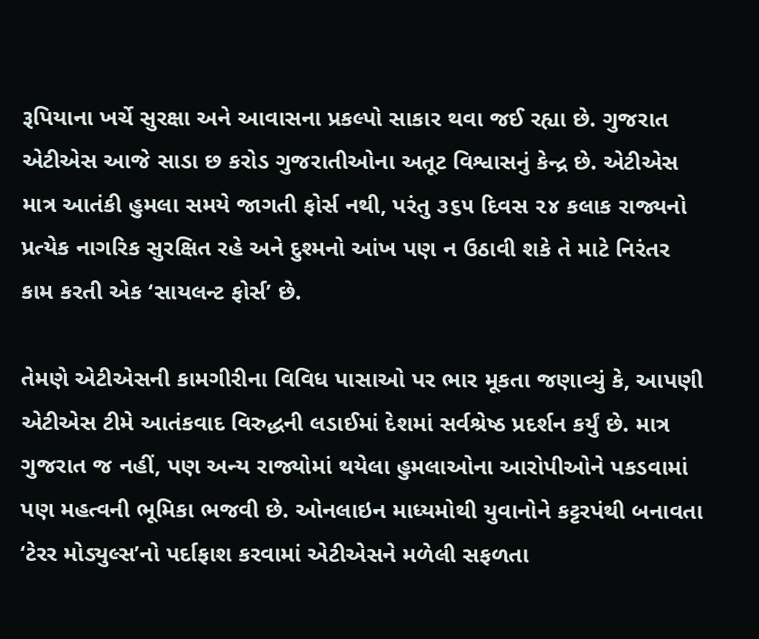રૂપિયાના ખર્ચે સુરક્ષા અને આવાસના પ્રકલ્પો સાકાર થવા જઈ રહ્યા છે. ગુજરાત એટીએસ આજે સાડા છ કરોડ ગુજરાતીઓના અતૂટ વિશ્વાસનું કેન્દ્ર છે. એટીએસ માત્ર આતંકી હુમલા સમયે જાગતી ફોર્સ નથી, પરંતુ ૩૬૫ દિવસ ૨૪ કલાક રાજ્યનો પ્રત્યેક નાગરિક સુરક્ષિત રહે અને દુશ્મનો આંખ પણ ન ઉઠાવી શકે તે માટે નિરંતર કામ કરતી એક ‘સાયલન્ટ ફોર્સ’ છે.

તેમણે એટીએસની કામગીરીના વિવિધ પાસાઓ પર ભાર મૂકતા જણાવ્યું કે, આપણી એટીએસ ટીમે આતંકવાદ વિરુદ્ધની લડાઈમાં દેશમાં સર્વશ્રેષ્ઠ પ્રદર્શન કર્યું છે. માત્ર ગુજરાત જ નહીં, પણ અન્ય રાજ્યોમાં થયેલા હુમલાઓના આરોપીઓને પકડવામાં પણ મહત્વની ભૂમિકા ભજવી છે. ઓનલાઇન માધ્યમોથી યુવાનોને કટ્ટરપંથી બનાવતા ‘ટેરર મોડ્યુલ્સ’નો પર્દાફાશ કરવામાં એટીએસને મળેલી સફળતા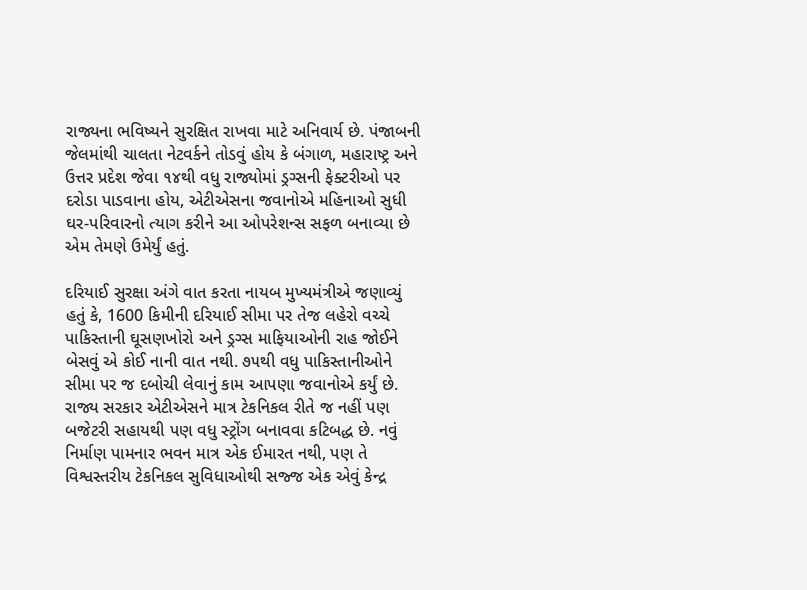રાજ્યના ભવિષ્યને સુરક્ષિત રાખવા માટે અનિવાર્ય છે. પંજાબની જેલમાંથી ચાલતા નેટવર્કને તોડવું હોય કે બંગાળ, મહારાષ્ટ્ર અને ઉત્તર પ્રદેશ જેવા ૧૪થી વધુ રાજ્યોમાં ડ્રગ્સની ફેક્ટરીઓ પર દરોડા પાડવાના હોય, એટીએસના જવાનોએ મહિનાઓ સુધી ઘર-પરિવારનો ત્યાગ કરીને આ ઓપરેશન્સ સફળ બનાવ્યા છે એમ તેમણે ઉમેર્યું હતું.

દરિયાઈ સુરક્ષા અંગે વાત કરતા નાયબ મુખ્યમંત્રીએ જણાવ્યું હતું કે, 1600 કિમીની દરિયાઈ સીમા પર તેજ લહેરો વચ્ચે પાકિસ્તાની ઘૂસણખોરો અને ડ્રગ્સ માફિયાઓની રાહ જોઈને બેસવું એ કોઈ નાની વાત નથી. ૭૫થી વધુ પાકિસ્તાનીઓને સીમા પર જ દબોચી લેવાનું કામ આપણા જવાનોએ કર્યું છે. રાજ્ય સરકાર એટીએસને માત્ર ટેકનિકલ રીતે જ નહીં પણ બજેટરી સહાયથી પણ વધુ સ્ટ્રોંગ બનાવવા કટિબદ્ધ છે. નવું નિર્માણ પામનાર ભવન માત્ર એક ઈમારત નથી, પણ તે વિશ્વસ્તરીય ટેકનિકલ સુવિધાઓથી સજ્જ એક એવું કેન્દ્ર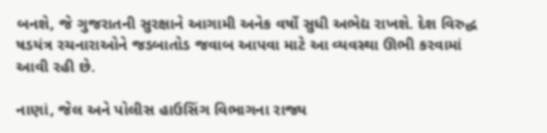બનશે, જે ગુજરાતની સુરક્ષાને આગામી અનેક વર્ષો સુધી અભેદ્ય રાખશે. દેશ વિરુદ્ધ ષડયંત્ર રચનારાઓને જડબાતોડ જવાબ આપવા માટે આ વ્યવસ્થા ઊભી કરવામાં આવી રહી છે.

નાણાં, જેલ અને પોલીસ હાઉસિંગ વિભાગના રાજ્ય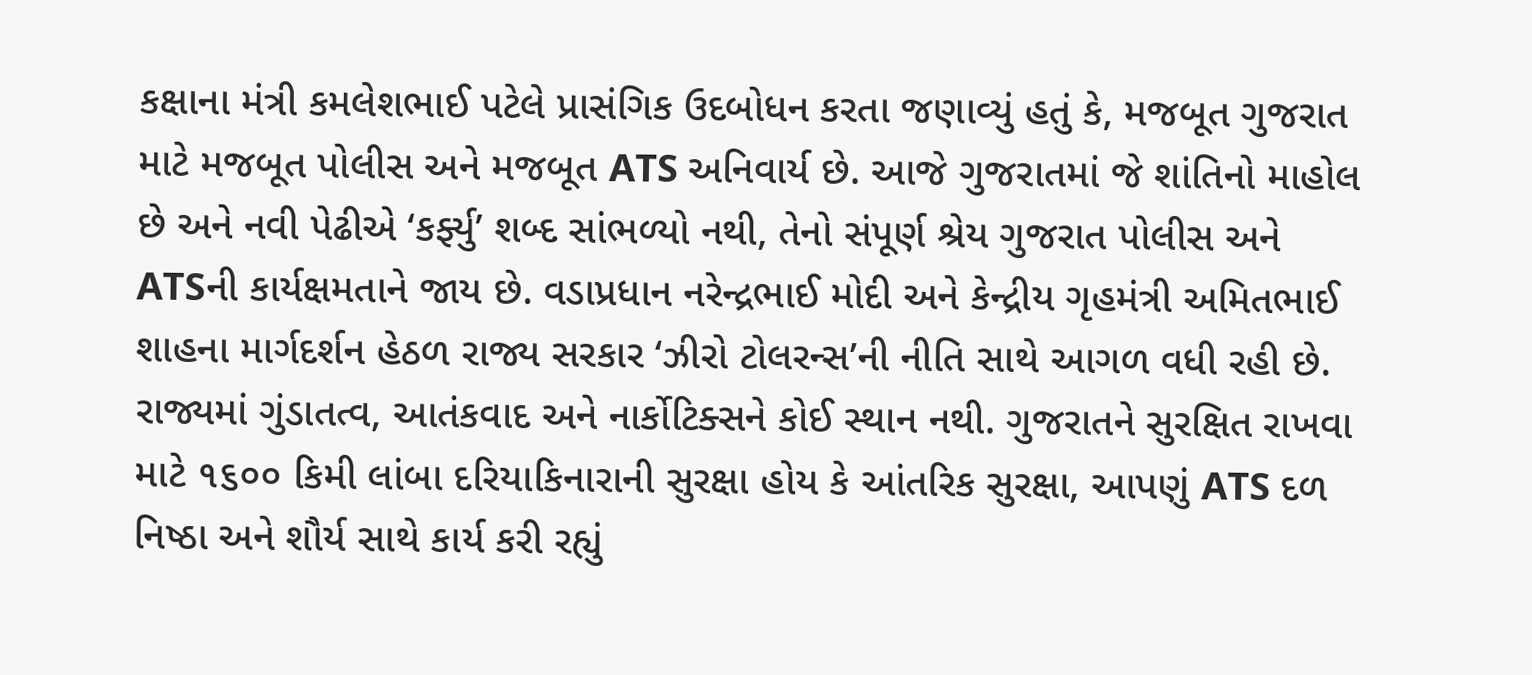કક્ષાના મંત્રી કમલેશભાઈ પટેલે પ્રાસંગિક ઉદબોધન કરતા જણાવ્યું હતું કે, મજબૂત ગુજરાત માટે મજબૂત પોલીસ અને મજબૂત ATS અનિવાર્ય છે. આજે ગુજરાતમાં જે શાંતિનો માહોલ છે અને નવી પેઢીએ ‘કર્ફ્યુ’ શબ્દ સાંભળ્યો નથી, તેનો સંપૂર્ણ શ્રેય ગુજરાત પોલીસ અને ATSની કાર્યક્ષમતાને જાય છે. વડાપ્રધાન નરેન્દ્રભાઈ મોદી અને કેન્દ્રીય ગૃહમંત્રી અમિતભાઈ શાહના માર્ગદર્શન હેઠળ રાજ્ય સરકાર ‘ઝીરો ટોલરન્સ’ની નીતિ સાથે આગળ વધી રહી છે. રાજ્યમાં ગુંડાતત્વ, આતંકવાદ અને નાર્કોટિક્સને કોઈ સ્થાન નથી. ગુજરાતને સુરક્ષિત રાખવા માટે ૧૬૦૦ કિમી લાંબા દરિયાકિનારાની સુરક્ષા હોય કે આંતરિક સુરક્ષા, આપણું ATS દળ નિષ્ઠા અને શૌર્ય સાથે કાર્ય કરી રહ્યું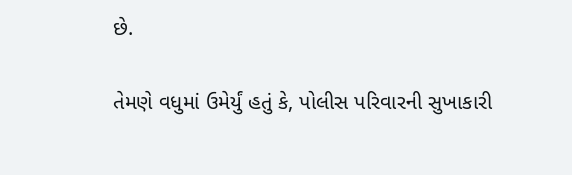છે.

તેમણે વધુમાં ઉમેર્યું હતું કે, પોલીસ પરિવારની સુખાકારી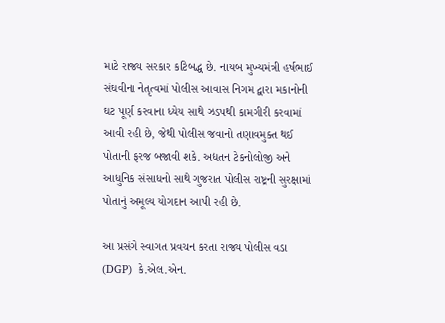માટે રાજ્ય સરકાર કટિબદ્ધ છે. નાયબ મુખ્યમંત્રી હર્ષભાઈ સંઘવીના નેતૃત્વમાં પોલીસ આવાસ નિગમ દ્વારા મકાનોની ઘટ પૂર્ણ કરવાના ધ્યેય સાથે ઝડપથી કામગીરી કરવામાં આવી રહી છે, જેથી પોલીસ જવાનો તણાવમુક્ત થઈ પોતાની ફરજ બજાવી શકે. અદ્યતન ટેકનોલોજી અને આધુનિક સંસાધનો સાથે ગુજરાત પોલીસ રાષ્ટ્રની સુરક્ષામાં પોતાનું અમૂલ્ય યોગદાન આપી રહી છે.

આ પ્રસંગે સ્વાગત પ્રવચન કરતા રાજ્ય પોલીસ વડા (DGP)  કે.એલ.એન.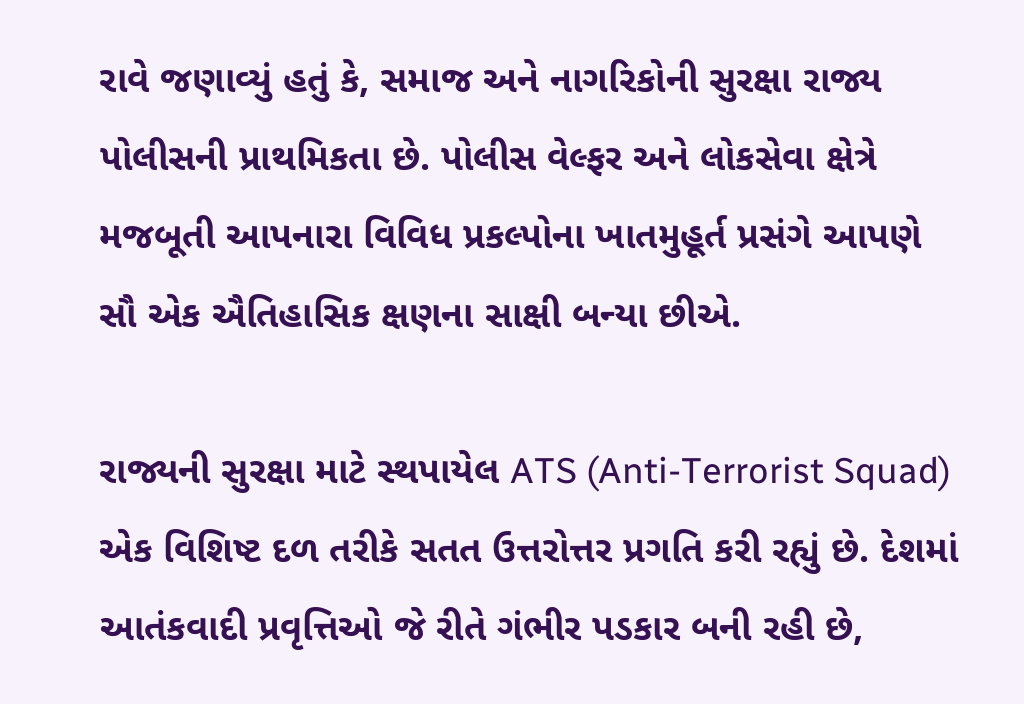રાવે જણાવ્યું હતું કે, સમાજ અને નાગરિકોની સુરક્ષા રાજ્ય પોલીસની પ્રાથમિકતા છે. પોલીસ વેલ્ફર અને લોકસેવા ક્ષેત્રે મજબૂતી આપનારા વિવિધ પ્રકલ્પોના ખાતમુહૂર્ત પ્રસંગે આપણે સૌ એક ઐતિહાસિક ક્ષણના સાક્ષી બન્યા છીએ.

રાજ્યની સુરક્ષા માટે સ્થપાયેલ ATS (Anti-Terrorist Squad) એક વિશિષ્ટ દળ તરીકે સતત ઉત્તરોત્તર પ્રગતિ કરી રહ્યું છે. દેશમાં આતંકવાદી પ્રવૃત્તિઓ જે રીતે ગંભીર પડકાર બની રહી છે,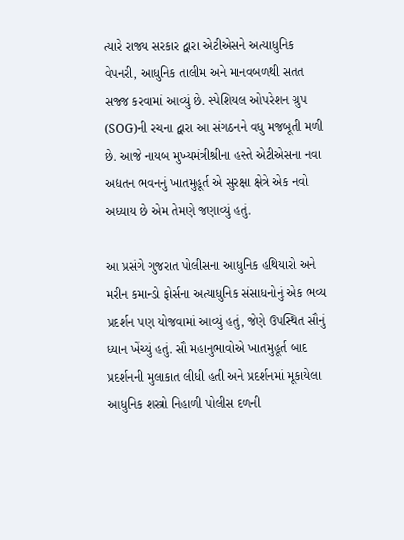ત્યારે રાજ્ય સરકાર દ્વારા એટીએસને અત્યાધુનિક વેપનરી, આધુનિક તાલીમ અને માનવબળથી સતત સજ્જ કરવામાં આવ્યું છે. સ્પેશિયલ ઓપરેશન ગ્રુપ (SOG)ની રચના દ્વારા આ સંગઠનને વધુ મજબૂતી મળી છે. આજે નાયબ મુખ્યમંત્રીશ્રીના હસ્તે એટીએસના નવા અદ્યતન ભવનનું ખાતમુહૂર્ત એ સુરક્ષા ક્ષેત્રે એક નવો અધ્યાય છે એમ તેમણે જણાવ્યું હતું.

આ પ્રસંગે ગુજરાત પોલીસના આધુનિક હથિયારો અને મરીન કમાન્ડો ફોર્સના અત્યાધુનિક સંસાધનોનું એક ભવ્ય પ્રદર્શન પણ યોજવામાં આવ્યું હતું, જેણે ઉપસ્થિત સૌનું ધ્યાન ખેંચ્યું હતું. સૌ મહાનુભાવોએ ખાતમુહૂર્ત બાદ પ્રદર્શનની મુલાકાત લીધી હતી અને પ્રદર્શનમાં મૂકાયેલા આધુનિક શસ્ત્રો નિહાળી પોલીસ દળની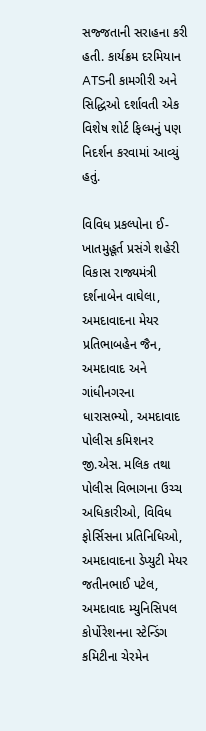સજ્જતાની સરાહના કરી હતી. કાર્યક્રમ દરમિયાન ATSની કામગીરી અને સિદ્ધિઓ દર્શાવતી એક વિશેષ શોર્ટ ફિલ્મનું પણ નિદર્શન કરવામાં આવ્યું હતું.

વિવિધ પ્રકલ્પોના ઈ-ખાતમુહૂર્ત પ્રસંગે શહેરી વિકાસ રાજ્યમંત્રી દર્શનાબેન વાઘેલા, અમદાવાદના મેયર પ્રતિભાબહેન જૈન, અમદાવાદ અને ગાંધીનગરના ધારાસભ્યો, અમદાવાદ પોલીસ કમિશનર જી.એસ. મલિક તથા પોલીસ વિભાગના ઉચ્ચ અધિકારીઓ, વિવિધ ફોર્સિસના પ્રતિનિધિઓ, અમદાવાદના ડેપ્યુટી મેયર જતીનભાઈ પટેલ, અમદાવાદ મ્યુનિસિપલ કોર્પોરેશનના સ્ટેન્ડિંગ કમિટીના ચેરમેન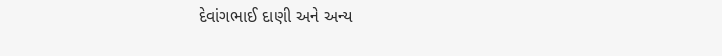દેવાંગભાઈ દાણી અને અન્ય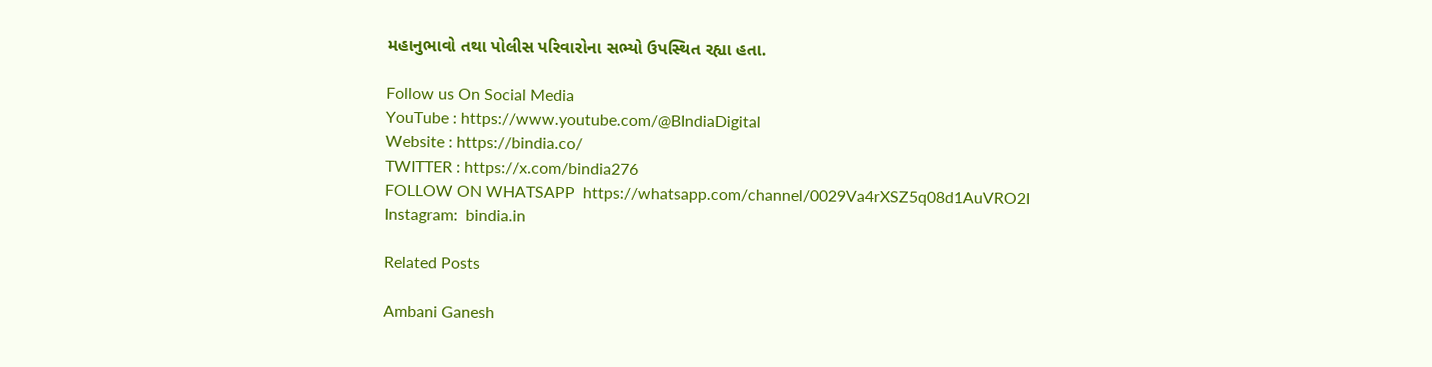મહાનુભાવો તથા પોલીસ પરિવારોના સભ્યો ઉપસ્થિત રહ્યા હતા.

Follow us On Social Media
YouTube : https://www.youtube.com/@BIndiaDigital
Website : https://bindia.co/
TWITTER : https://x.com/bindia276
FOLLOW ON WHATSAPP  https://whatsapp.com/channel/0029Va4rXSZ5q08d1AuVRO2I
Instagram:  bindia.in

Related Posts

Ambani Ganesh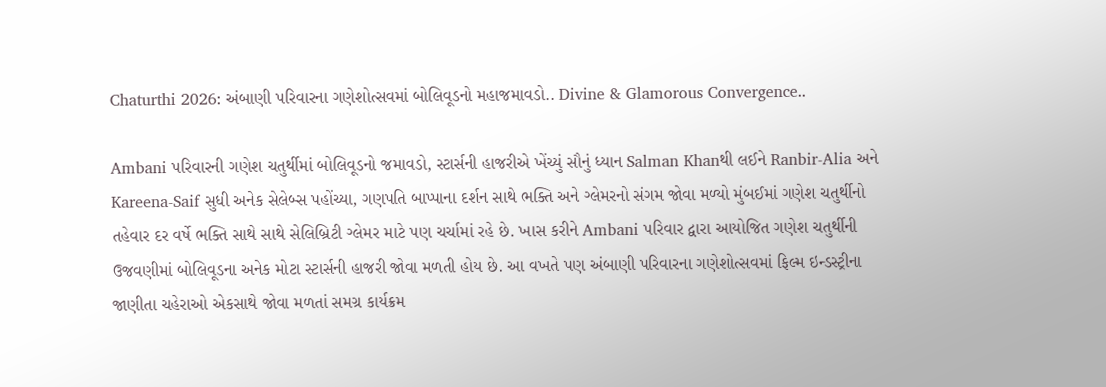Chaturthi 2026: અંબાણી પરિવારના ગણેશોત્સવમાં બોલિવૂડનો મહાજમાવડો.. Divine & Glamorous Convergence..

Ambani પરિવારની ગણેશ ચતુર્થીમાં બોલિવૂડનો જમાવડો, સ્ટાર્સની હાજરીએ ખેંચ્યું સૌનું ધ્યાન Salman Khanથી લઈને Ranbir-Alia અને Kareena-Saif સુધી અનેક સેલેબ્સ પહોંચ્યા, ગણપતિ બાપ્પાના દર્શન સાથે ભક્તિ અને ગ્લેમરનો સંગમ જોવા મળ્યો મુંબઈમાં ગણેશ ચતુર્થીનો તહેવાર દર વર્ષે ભક્તિ સાથે સાથે સેલિબ્રિટી ગ્લેમર માટે પણ ચર્ચામાં રહે છે. ખાસ કરીને Ambani પરિવાર દ્વારા આયોજિત ગણેશ ચતુર્થીની ઉજવણીમાં બોલિવૂડના અનેક મોટા સ્ટાર્સની હાજરી જોવા મળતી હોય છે. આ વખતે પણ અંબાણી પરિવારના ગણેશોત્સવમાં ફિલ્મ ઇન્ડસ્ટ્રીના જાણીતા ચહેરાઓ એકસાથે જોવા મળતાં સમગ્ર કાર્યક્રમ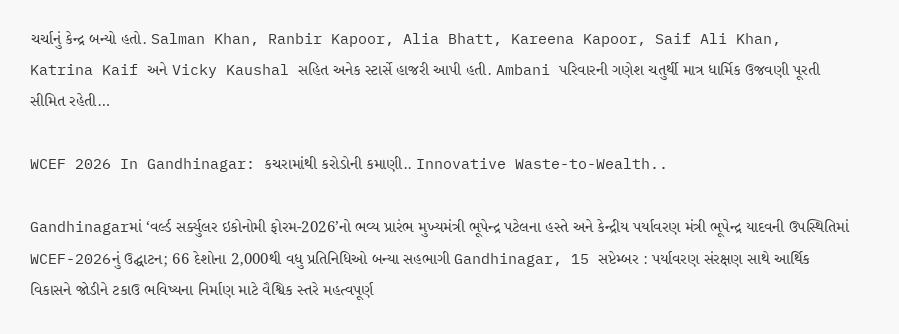ચર્ચાનું કેન્દ્ર બન્યો હતો. Salman Khan, Ranbir Kapoor, Alia Bhatt, Kareena Kapoor, Saif Ali Khan, Katrina Kaif અને Vicky Kaushal સહિત અનેક સ્ટાર્સે હાજરી આપી હતી. Ambani પરિવારની ગણેશ ચતુર્થી માત્ર ધાર્મિક ઉજવણી પૂરતી સીમિત રહેતી…

WCEF 2026 In Gandhinagar: કચરામાંથી કરોડોની કમાણી.. Innovative Waste-to-Wealth..

Gandhinagarમાં ‘વર્લ્ડ સર્ક્યુલર ઇકોનોમી ફોરમ-2026’નો ભવ્ય પ્રારંભ મુખ્યમંત્રી ભૂપેન્દ્ર પટેલના હસ્તે અને કેન્દ્રીય પર્યાવરણ મંત્રી ભૂપેન્દ્ર યાદવની ઉપસ્થિતિમાં WCEF-2026નું ઉદ્ઘાટન; 66 દેશોના 2,000થી વધુ પ્રતિનિધિઓ બન્યા સહભાગી Gandhinagar, 15 સપ્ટેમ્બર : પર્યાવરણ સંરક્ષણ સાથે આર્થિક વિકાસને જોડીને ટકાઉ ભવિષ્યના નિર્માણ માટે વૈશ્વિક સ્તરે મહત્વપૂર્ણ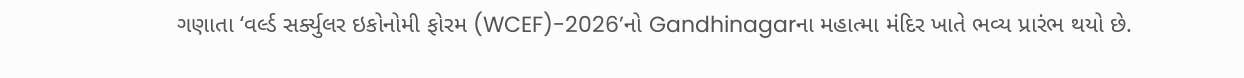ગણાતા ‘વર્લ્ડ સર્ક્યુલર ઇકોનોમી ફોરમ (WCEF)-2026’નો Gandhinagarના મહાત્મા મંદિર ખાતે ભવ્ય પ્રારંભ થયો છે.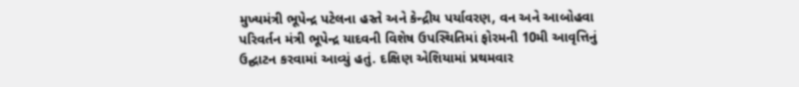મુખ્યમંત્રી ભૂપેન્દ્ર પટેલના હસ્તે અને કેન્દ્રીય પર્યાવરણ, વન અને આબોહવા પરિવર્તન મંત્રી ભૂપેન્દ્ર યાદવની વિશેષ ઉપસ્થિતિમાં ફોરમની 10મી આવૃત્તિનું ઉદ્ઘાટન કરવામાં આવ્યું હતું. દક્ષિણ એશિયામાં પ્રથમવાર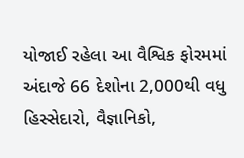યોજાઈ રહેલા આ વૈશ્વિક ફોરમમાં અંદાજે 66 દેશોના 2,000થી વધુ હિસ્સેદારો, વૈજ્ઞાનિકો,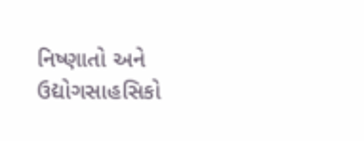નિષ્ણાતો અને ઉદ્યોગસાહસિકો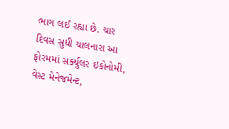ભાગ લઈ રહ્યા છે. ચાર દિવસ સુધી ચાલનારા આ ફોરમમાં સર્ક્યુલર ઇકોનોમી, વેસ્ટ મેનેજમેન્ટ,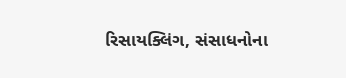રિસાયક્લિંગ, સંસાધનોના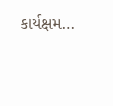કાર્યક્ષમ…